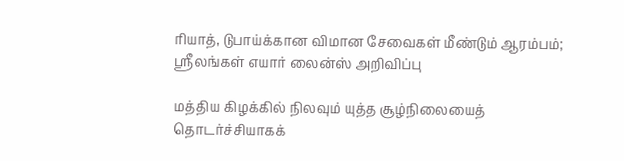ரியாத், டுபாய்க்கான விமான சேவைகள் மீண்டும் ஆரம்பம்; ஸ்ரீலங்கள் எயார் லைன்ஸ் அறிவிப்பு

மத்திய கிழக்கில் நிலவும் யுத்த சூழ்நிலையைத் தொடர்ச்சியாகக்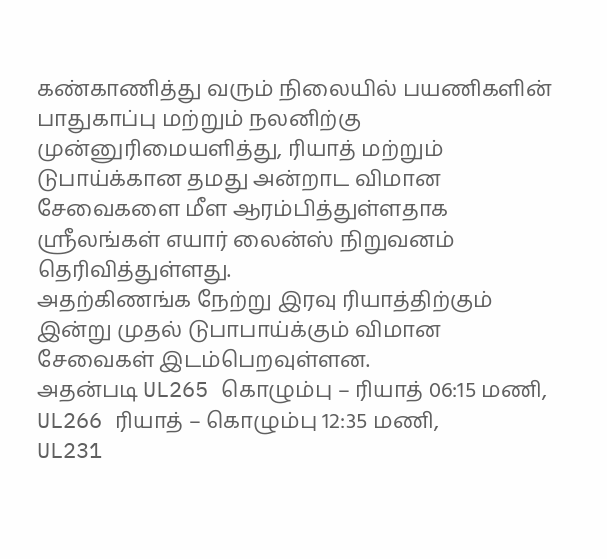கண்காணித்து வரும் நிலையில் பயணிகளின் பாதுகாப்பு மற்றும் நலனிற்கு முன்னுரிமையளித்து, ரியாத் மற்றும் டுபாய்க்கான தமது அன்றாட விமான சேவைகளை மீள ஆரம்பித்துள்ளதாக ஸ்ரீலங்கள் எயார் லைன்ஸ் நிறுவனம் தெரிவித்துள்ளது.
அதற்கிணங்க நேற்று இரவு ரியாத்திற்கும் இன்று முதல் டுபாபாய்க்கும் விமான சேவைகள் இடம்பெறவுள்ளன.
அதன்படி UL265 கொழும்பு – ரியாத் 06:15 மணி,
UL266 ரியாத் – கொழும்பு 12:35 மணி,
UL231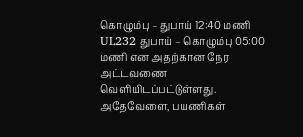கொழும்பு – துபாய் 12:40 மணி
UL232 துபாய் – கொழும்பு 05:00 மணி என அதற்கான நேர அட்டவணை வெளியிடப்பட்டுள்ளது.
அதேவேளை, பயணிகள்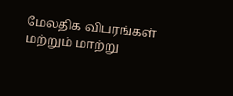மேலதிக விபரங்கள் மற்றும் மாற்று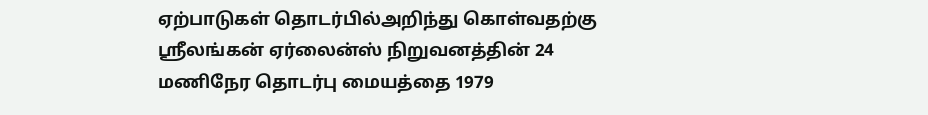ஏற்பாடுகள் தொடர்பில்அறிந்து கொள்வதற்கு ஸ்ரீலங்கன் ஏர்லைன்ஸ் நிறுவனத்தின் 24 மணிநேர தொடர்பு மையத்தை 1979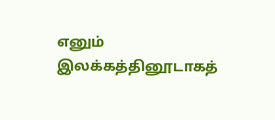எனும் இலக்கத்தினூடாகத்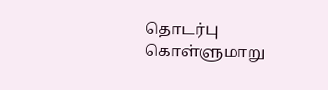தொடர்பு கொள்ளுமாறு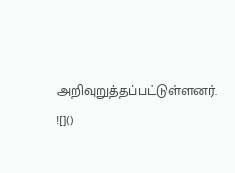அறிவுறுத்தப்பட்டுள்ளனர்.
![]()